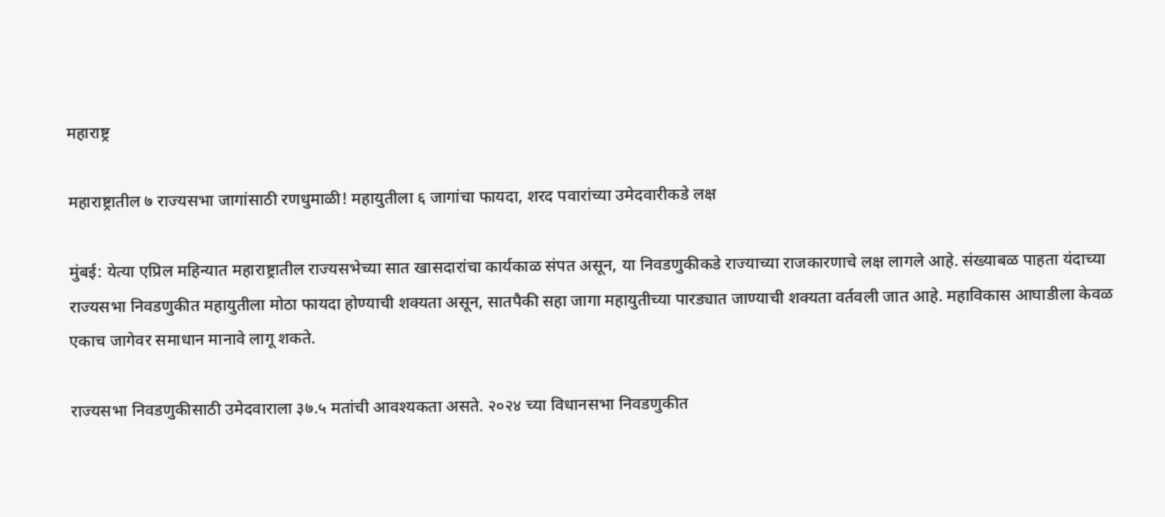महाराष्ट्र

महाराष्ट्रातील ७ राज्यसभा जागांसाठी रणधुमाळी! महायुतीला ६ जागांचा फायदा, शरद पवारांच्या उमेदवारीकडे लक्ष

मुंबई: येत्या एप्रिल महिन्यात महाराष्ट्रातील राज्यसभेच्या सात खासदारांचा कार्यकाळ संपत असून, या निवडणुकीकडे राज्याच्या राजकारणाचे लक्ष लागले आहे. संख्याबळ पाहता यंदाच्या राज्यसभा निवडणुकीत महायुतीला मोठा फायदा होण्याची शक्यता असून, सातपैकी सहा जागा महायुतीच्या पारड्यात जाण्याची शक्यता वर्तवली जात आहे. महाविकास आघाडीला केवळ एकाच जागेवर समाधान मानावे लागू शकते.

राज्यसभा निवडणुकीसाठी उमेदवाराला ३७.५ मतांची आवश्यकता असते. २०२४ च्या विधानसभा निवडणुकीत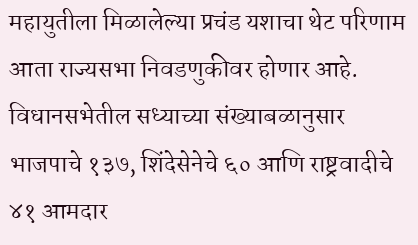महायुतीला मिळालेल्या प्रचंड यशाचा थेट परिणाम आता राज्यसभा निवडणुकीवर होणार आहे. विधानसभेतील सध्याच्या संख्याबळानुसार भाजपाचे १३७, शिंदेसेनेचे ६० आणि राष्ट्रवादीचे ४१ आमदार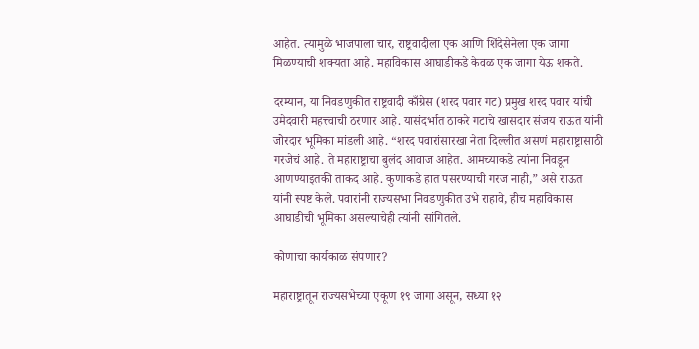आहेत. त्यामुळे भाजपाला चार, राष्ट्रवादीला एक आणि शिंदेसेनेला एक जागा मिळण्याची शक्यता आहे. महाविकास आघाडीकडे केवळ एक जागा येऊ शकते.

दरम्यान, या निवडणुकीत राष्ट्रवादी काँग्रेस (शरद पवार गट) प्रमुख शरद पवार यांची उमेदवारी महत्त्वाची ठरणार आहे. यासंदर्भात ठाकरे गटाचे खासदार संजय राऊत यांनी जोरदार भूमिका मांडली आहे. “शरद पवारांसारखा नेता दिल्लीत असणं महाराष्ट्रासाठी गरजेचं आहे. ते महाराष्ट्राचा बुलंद आवाज आहेत. आमच्याकडे त्यांना निवडून आणण्याइतकी ताकद आहे. कुणाकडे हात पसरण्याची गरज नाही,” असे राऊत यांनी स्पष्ट केले. पवारांनी राज्यसभा निवडणुकीत उभे राहावे, हीच महाविकास आघाडीची भूमिका असल्याचेही त्यांनी सांगितले.

कोणाचा कार्यकाळ संपणार?

महाराष्ट्रातून राज्यसभेच्या एकूण १९ जागा असून, सध्या १२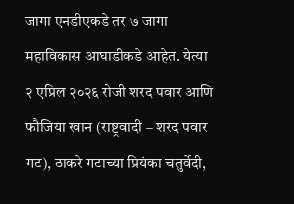जागा एनडीएकडे तर ७ जागा महाविकास आघाडीकडे आहेत. येत्या २ एप्रिल २०२६ रोजी शरद पवार आणि फौजिया खान (राष्ट्रवादी – शरद पवार गट), ठाकरे गटाच्या प्रियंका चतुर्वेदी,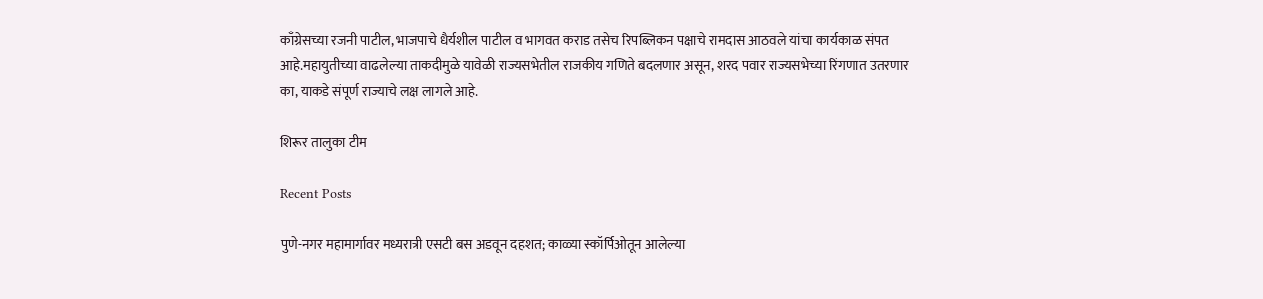काँग्रेसच्या रजनी पाटील, भाजपाचे धैर्यशील पाटील व भागवत कराड तसेच रिपब्लिकन पक्षाचे रामदास आठवले यांचा कार्यकाळ संपत आहे.महायुतीच्या वाढलेल्या ताकदीमुळे यावेळी राज्यसभेतील राजकीय गणिते बदलणार असून, शरद पवार राज्यसभेच्या रिंगणात उतरणार का, याकडे संपूर्ण राज्याचे लक्ष लागले आहे.

शिरूर तालुका टीम

Recent Posts

पुणे-नगर महामार्गावर मध्यरात्री एसटी बस अडवून दहशत; काळ्या स्कॉर्पिओतून आलेल्या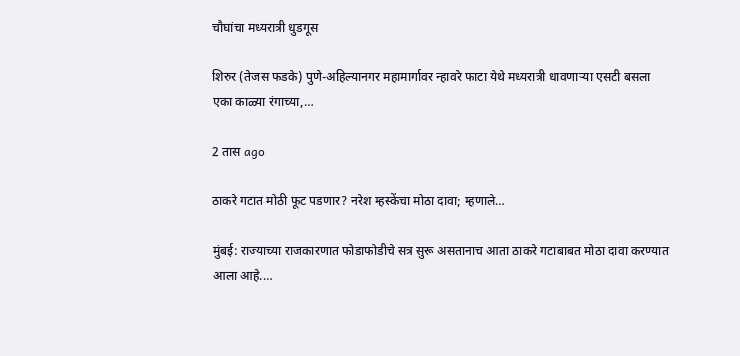चौघांचा मध्यरात्री धुडगूस

शिरुर (तेजस फडके) पुणे-अहिल्यानगर महामार्गावर न्हावरे फाटा येथे मध्यरात्री धावणाऱ्या एसटी बसला एका काळ्या रंगाच्या,…

2 तास ago

ठाकरे गटात मोठी फूट पडणार? नरेश म्हस्केंचा मोठा दावा; म्हणाले…

मुंबई: राज्याच्या राजकारणात फोडाफोडीचे सत्र सुरू असतानाच आता ठाकरे गटाबाबत मोठा दावा करण्यात आला आहे.…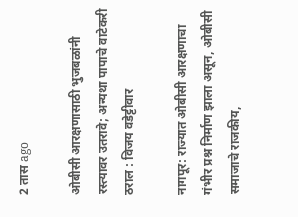2 तास ago

ओबीसी आरक्षणासाठी भुजबळांनी रस्त्यावर उतरावे; अन्यथा पापाचे वाटेकरी ठराल : विजय वडेट्टीवार

नागपूर: राज्यात ओबीसी आरक्षणाचा गंभीर प्रश्न निर्माण झाला असून, ओबीसी समाजाचे राजकीय,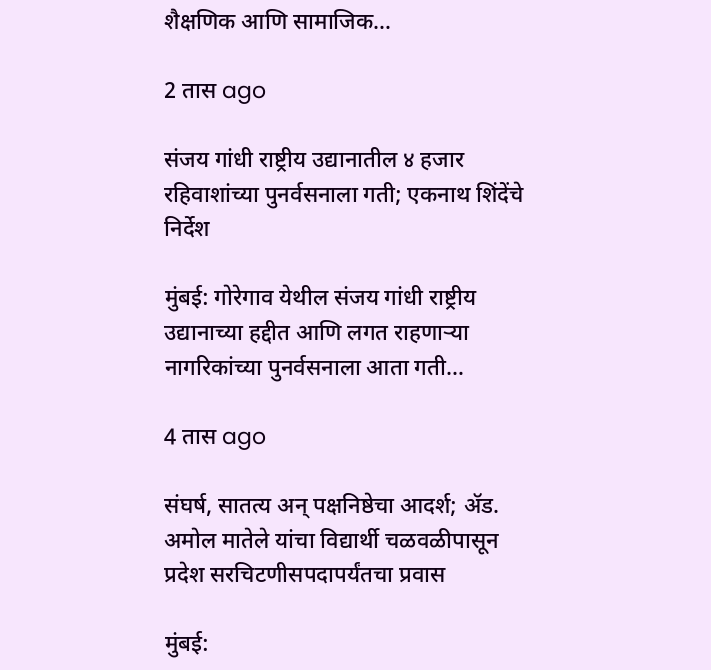शैक्षणिक आणि सामाजिक…

2 तास ago

संजय गांधी राष्ट्रीय उद्यानातील ४ हजार रहिवाशांच्या पुनर्वसनाला गती; एकनाथ शिंदेंचे निर्देश

मुंबई: गोरेगाव येथील संजय गांधी राष्ट्रीय उद्यानाच्या हद्दीत आणि लगत राहणाऱ्या नागरिकांच्या पुनर्वसनाला आता गती…

4 तास ago

संघर्ष, सातत्य अन् पक्षनिष्ठेचा आदर्श; ॲड. अमोल मातेले यांचा विद्यार्थी चळवळीपासून प्रदेश सरचिटणीसपदापर्यंतचा प्रवास

मुंबई: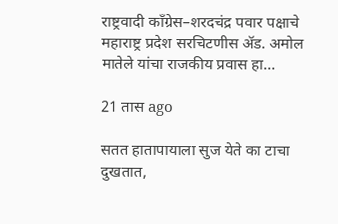राष्ट्रवादी काँग्रेस–शरदचंद्र पवार पक्षाचे महाराष्ट्र प्रदेश सरचिटणीस ॲड. अमोल मातेले यांचा राजकीय प्रवास हा…

21 तास ago

सतत हातापायाला सुज येते का टाचा दुखतात,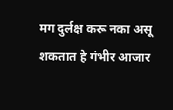मग दुर्लक्ष करू नका असू शकतात हे गंभीर आजार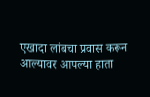एखादा लांबचा प्रवास करून आल्यावर आपल्या हाता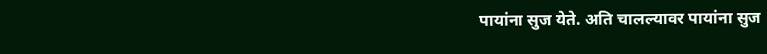पायांना सुज येते. अति चालल्यावर पायांना सुज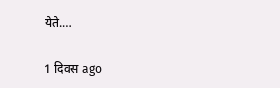येते.…

1 दिवस ago